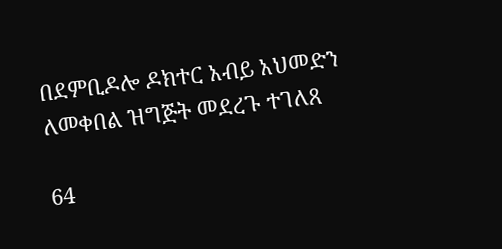በደምቢዶሎ ዶክተር አብይ አህመድን ለመቀበል ዝግጅት መደረጉ ተገለጸ

64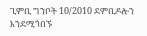ጊምቢ ግንቦት 10/2010 ደምቢዶሎን እንደሚጎበኙ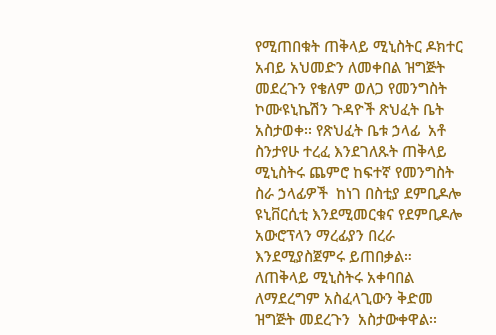የሚጠበቁት ጠቅላይ ሚኒስትር ዶክተር አብይ አህመድን ለመቀበል ዝግጅት መደረጉን የቄለም ወለጋ የመንግስት ኮሙዩኒኬሽን ጉዳዮች ጽህፈት ቤት አስታወቀ፡፡ የጽህፈት ቤቱ ኃላፊ  አቶ ስንታየሁ ተረፈ እንደገለጹት ጠቅላይ ሚኒስትሩ ጨምሮ ከፍተኛ የመንግስት ስራ ኃላፊዎች  ከነገ በስቲያ ደምቢዶሎ ዩኒቨርሲቲ እንደሚመርቁና የደምቢዶሎ አውሮፕላን ማረፊያን በረራ እንደሚያስጀምሩ ይጠበቃል። ለጠቅላይ ሚኒስትሩ አቀባበል ለማደረግም አስፈላጊውን ቅድመ ዝግጅት መደረጉን  አስታውቀዋል፡፡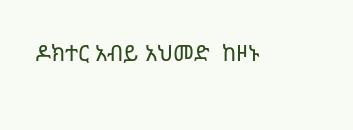ዶክተር አብይ አህመድ  ከዞኑ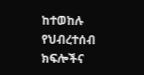ከተወከሉ የህብረተሰብ ክፍሎችና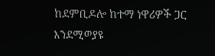ከደምቢዶሎ ከተማ ነዋሪዎች ጋር እንደሚወያዩ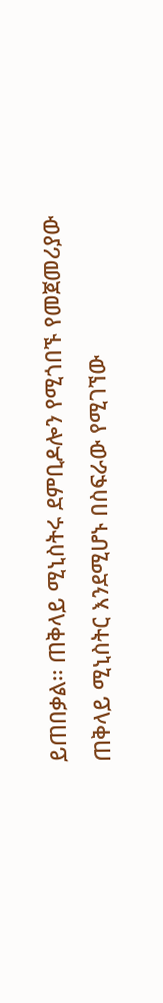ይጠበቃል፡፡ ጠቅላይ ሚኒስትሩ ደምቢዶሎን የሚጎበኙ የመጀመሪያው ጠቅላይ ሚኒስትር እንደሚሆኑ በስፍራው የሚገኘው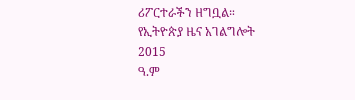ሪፖርተራችን ዘግቧል።
የኢትዮጵያ ዜና አገልግሎት
2015
ዓ.ም